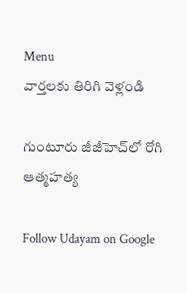Menu
వార్తలకు తిరిగి వెళ్లండి

గుంటూరు జీజీహెచ్‌లో రోగి ఆత్మహత్య

Follow Udayam on Google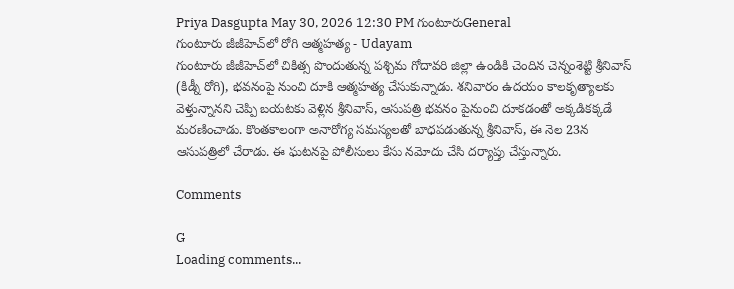Priya Dasgupta May 30, 2026 12:30 PM గుంటూరుGeneral
గుంటూరు జీజీహెచ్‌లో రోగి ఆత్మహత్య - Udayam
గుంటూరు జీజీహెచ్‌లో చికిత్స పొందుతున్న పశ్చిమ గోదావరి జిల్లా ఉండికి చెందిన చెన్నంశెట్టి శ్రీనివాస్ (కిడ్నీ రోగి), భవనంపై నుంచి దూకి ఆత్మహత్య చేసుకున్నాడు. శనివారం ఉదయం కాలకృత్యాలకు వెళ్తున్నానని చెప్పి బయటకు వెళ్లిన శ్రీనివాస్, ఆసుపత్రి భవనం పైనుంచి దూకడంతో అక్కడికక్కడే మరణించాడు. కొంతకాలంగా అనారోగ్య సమస్యలతో బాధపడుతున్న శ్రీనివాస్, ఈ నెల 23న ఆసుపత్రిలో చేరాడు. ఈ ఘటనపై పోలీసులు కేసు నమోదు చేసి దర్యాప్తు చేస్తున్నారు.

Comments

G
Loading comments...